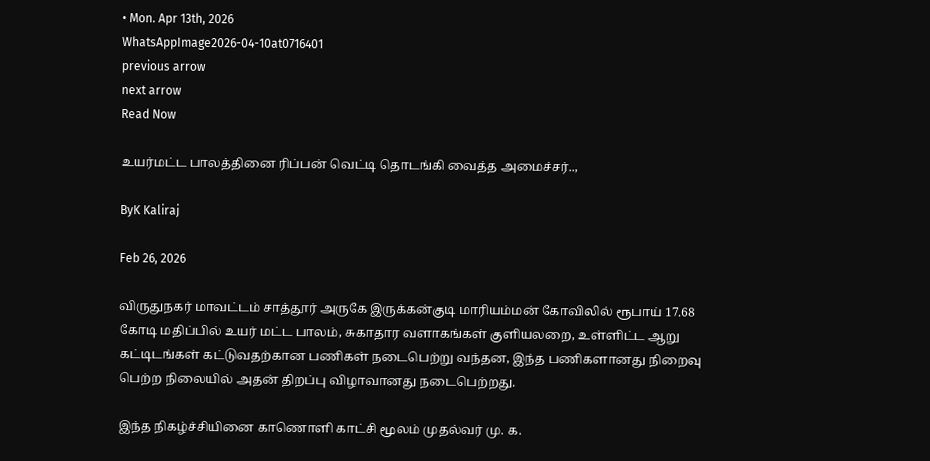• Mon. Apr 13th, 2026
WhatsAppImage2026-04-10at0716401
previous arrow
next arrow
Read Now

உயர்மட்ட பாலத்தினை ரிப்பன் வெட்டி தொடங்கி வைத்த அமைச்சர்..,

ByK Kaliraj

Feb 26, 2026

விருதுநகர் மாவட்டம் சாத்தூர் அருகே இருக்கன்குடி மாரியம்மன் கோவிலில் ரூபாய் 17.68 கோடி மதிப்பில் உயர் மட்ட பாலம், சுகாதார வளாகங்கள் குளியலறை, உள்ளிட்ட ஆறு கட்டிடங்கள் கட்டுவதற்கான பணிகள் நடைபெற்று வந்தன, இந்த பணிகளானது நிறைவு பெற்ற நிலையில் அதன் திறப்பு விழாவானது நடைபெற்றது.

இந்த நிகழ்ச்சியினை காணொளி காட்சி மூலம் முதல்வர் மு. க.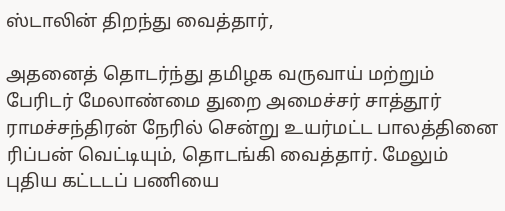ஸ்டாலின் திறந்து வைத்தார்,

அதனைத் தொடர்ந்து தமிழக வருவாய் மற்றும் பேரிடர் மேலாண்மை துறை அமைச்சர் சாத்தூர் ராமச்சந்திரன் நேரில் சென்று உயர்மட்ட பாலத்தினை ரிப்பன் வெட்டியும், தொடங்கி வைத்தார். மேலும் புதிய கட்டடப் பணியை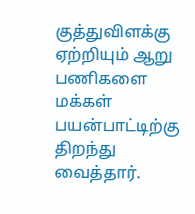குத்துவிளக்கு ஏற்றியும் ஆறு பணிகளை மக்கள் பயன்பாட்டிற்கு திறந்து வைத்தார்.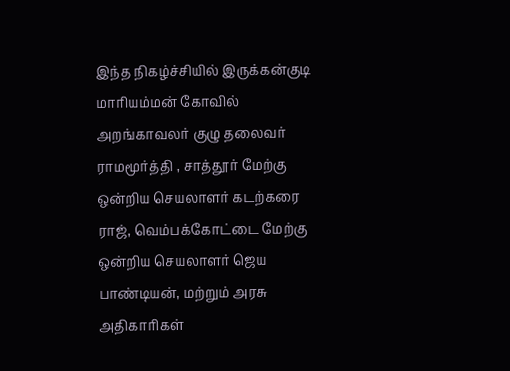இந்த நிகழ்ச்சியில் இருக்கன்குடி மாரியம்மன் கோவில் அறங்காவலர் குழு தலைவர் ராமமூர்த்தி , சாத்தூர் மேற்கு ஒன்றிய செயலாளர் கடற்கரை ராஜ், வெம்பக்கோட்டை மேற்கு ஒன்றிய செயலாளர் ஜெய பாண்டியன், மற்றும் அரசு அதிகாரிகள்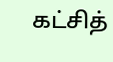கட்சித்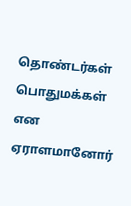தொண்டர்கள் பொதுமக்கள் என ஏராளமானோர்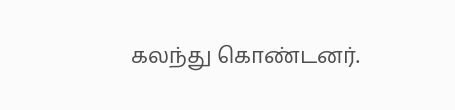கலந்து கொண்டனர்.